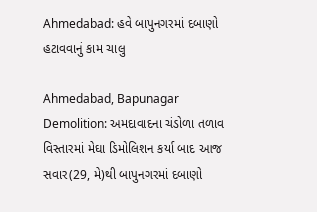Ahmedabad: હવે બાપુનગરમાં દબાણો હટાવવાનું કામ ચાલુ

Ahmedabad, Bapunagar Demolition: અમદાવાદના ચંડોળા તળાવ વિસ્તારમાં મેઘા ડિમોલિશન કર્યા બાદ આજ સવાર(29, મે)થી બાપુનગરમાં દબાણો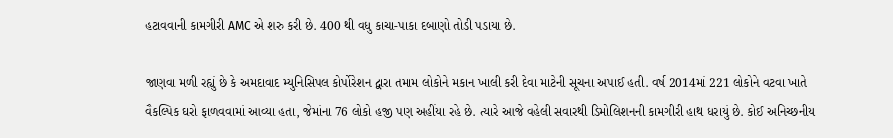હટાવવાની કામગીરી AMC એ શરુ કરી છે. 400 થી વધુ કાચા-પાકા દબાણો તોડી પડાયા છે.

જાણવા મળી રહ્યું છે કે અમદાવાદ મ્યુનિસિપલ કોર્પોરેશન દ્વારા તમામ લોકોને મકાન ખાલી કરી દેવા માટેની સૂચના અપાઈ હતી. વર્ષ 2014માં 221 લોકોને વટવા ખાતે વૈકલ્પિક ઘરો ફાળવવામાં આવ્યા હતા, જેમાંના 76 લોકો હજી પણ અહીંયા રહે છે. ત્યારે આજે વહેલી સવારથી ડિમોલિશનની કામગીરી હાથ ધરાયું છે. કોઈ અનિચ્છનીય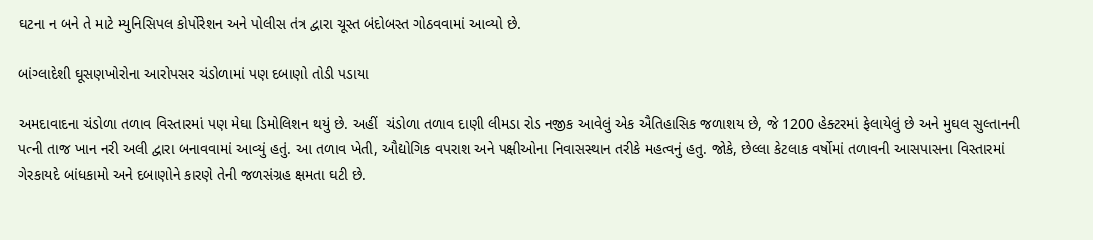ઘટના ન બને તે માટે મ્યુનિસિપલ કોર્પોરેશન અને પોલીસ તંત્ર દ્વારા ચૂસ્ત બંદોબસ્ત ગોઠવવામાં આવ્યો છે.

બાંગ્લાદેશી ઘૂસણખોરોના આરોપસર ચંડોળામાં પણ દબાણો તોડી પડાયા

અમદાવાદના ચંડોળા તળાવ વિસ્તારમાં પણ મેઘા ડિમોલિશન થયું છે. અહીં  ચંડોળા તળાવ દાણી લીમડા રોડ નજીક આવેલું એક ઐતિહાસિક જળાશય છે, જે 1200 હેક્ટરમાં ફેલાયેલું છે અને મુઘલ સુલ્તાનની પત્ની તાજ ખાન નરી અલી દ્વારા બનાવવામાં આવ્યું હતું. આ તળાવ ખેતી, ઔદ્યોગિક વપરાશ અને પક્ષીઓના નિવાસસ્થાન તરીકે મહત્વનું હતુ. જોકે, છેલ્લા કેટલાક વર્ષોમાં તળાવની આસપાસના વિસ્તારમાં ગેરકાયદે બાંધકામો અને દબાણોને કારણે તેની જળસંગ્રહ ક્ષમતા ઘટી છે.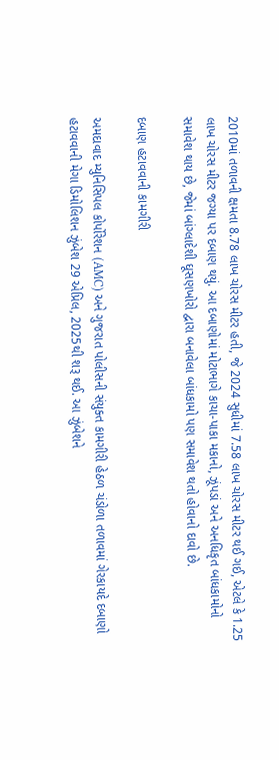2010માં તળાવની ક્ષમતા 8.78 લાખ ચોરસ મીટર હતી, જે 2024 સુધીમાં 7.58 લાખ ચોરસ મીટર થઈ ગઈ, એટલે કે 1.25 લાખ ચોરસ મીટર જગ્યા પર દબાણ થયું. આ દબાણોમાં મોટાભાગે કાચા-પાકા મકાનો, ઝૂંપડાં અને અનધિકૃત બાંધકામોનો સમાવેશ થાય છે, જેમાં બાંગ્લાદેશી ઘૂસણખોરો દ્વારા બનાવેલા બાંધકામો પણ સમાવેશ થતો હોવાનો દાવો છે.

દબાણ હટાવવાની કામગીરી

અમદાવાદ મ્યુનિસિપલ કોર્પોરેશન (AMC) અને ગુજરાત પોલીસની સંયુક્ત કામગીરી હેઠળ ચંડોળા તળાવમાં ગેરકાયદે દબાણો હટાવવાની મેગા ડિમોલિશન ઝુંબેશ 29 એપ્રિલ, 2025થી શરૂ થઈ. આ ઝુંબેશને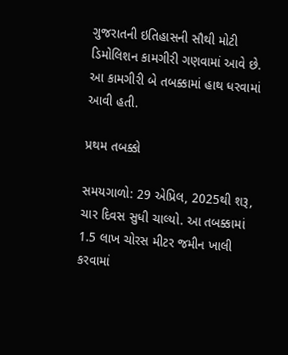ગુજરાતની ઇતિહાસની સૌથી મોટી ડિમોલિશન કામગીરી ગણવામાં આવે છે. આ કામગીરી બે તબક્કામાં હાથ ધરવામાં આવી હતી.

પ્રથમ તબક્કો

સમયગાળો: 29 એપ્રિલ, 2025થી શરૂ, ચાર દિવસ સુધી ચાલ્યો. આ તબક્કામાં 1.5 લાખ ચોરસ મીટર જમીન ખાલી કરવામાં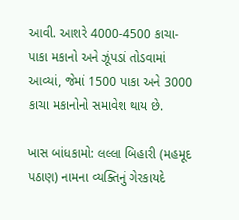આવી. આશરે 4000-4500 કાચા-પાકા મકાનો અને ઝૂંપડાં તોડવામાં આવ્યાં, જેમાં 1500 પાકા અને 3000 કાચા મકાનોનો સમાવેશ થાય છે.

ખાસ બાંધકામો: લલ્લા બિહારી (મહમૂદ પઠાણ) નામના વ્યક્તિનું ગેરકાયદે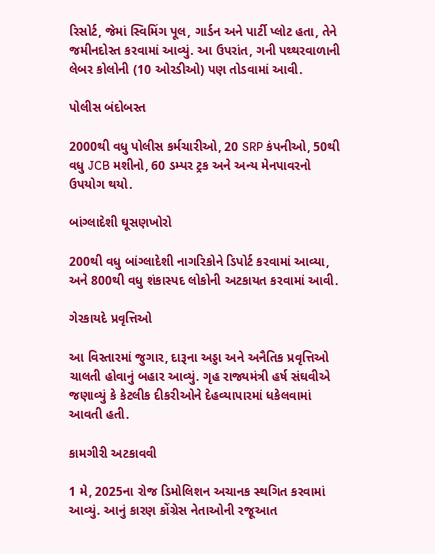રિસોર્ટ, જેમાં સ્વિમિંગ પૂલ, ગાર્ડન અને પાર્ટી પ્લોટ હતા, તેને જમીનદોસ્ત કરવામાં આવ્યું. આ ઉપરાંત, ગની પથ્થરવાળાની લેબર કોલોની (10 ઓરડીઓ) પણ તોડવામાં આવી.

પોલીસ બંદોબસ્ત

2000થી વધુ પોલીસ કર્મચારીઓ, 20 SRP કંપનીઓ, 50થી વધુ JCB મશીનો, 60 ડમ્પર ટ્રક અને અન્ય મેનપાવરનો ઉપયોગ થયો.

બાંગ્લાદેશી ઘૂસણખોરો

200થી વધુ બાંગ્લાદેશી નાગરિકોને ડિપોર્ટ કરવામાં આવ્યા, અને 800થી વધુ શંકાસ્પદ લોકોની અટકાયત કરવામાં આવી.

ગેરકાયદે પ્રવૃત્તિઓ

આ વિસ્તારમાં જુગાર, દારૂના અડ્ડા અને અનૈતિક પ્રવૃત્તિઓ ચાલતી હોવાનું બહાર આવ્યું. ગૃહ રાજ્યમંત્રી હર્ષ સંઘવીએ જણાવ્યું કે કેટલીક દીકરીઓને દેહવ્યાપારમાં ધકેલવામાં આવતી હતી.

કામગીરી અટકાવવી

1 મે, 2025ના રોજ ડિમોલિશન અચાનક સ્થગિત કરવામાં આવ્યું. આનું કારણ કોંગ્રેસ નેતાઓની રજૂઆત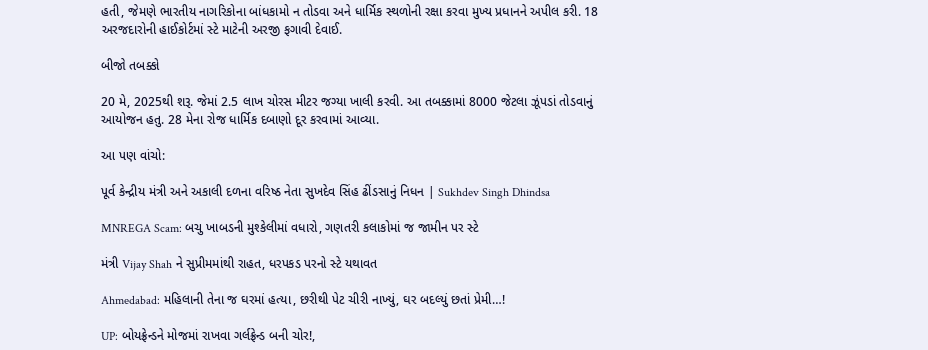હતી, જેમણે ભારતીય નાગરિકોના બાંધકામો ન તોડવા અને ધાર્મિક સ્થળોની રક્ષા કરવા મુખ્ય પ્રધાનને અપીલ કરી. 18 અરજદારોની હાઈકોર્ટમાં સ્ટે માટેની અરજી ફગાવી દેવાઈ.

બીજો તબક્કો

20 મે, 2025થી શરૂ. જેમાં 2.5 લાખ ચોરસ મીટર જગ્યા ખાલી કરવી. આ તબક્કામાં 8000 જેટલા ઝૂંપડાં તોડવાનું આયોજન હતુ. 28 મેના રોજ ધાર્મિક દબાણો દૂર કરવામાં આવ્યા.

આ પણ વાંચો:

પૂર્વ કેન્દ્રીય મંત્રી અને અકાલી દળના વરિષ્ઠ નેતા સુખદેવ સિંહ ઢીંડસાનું નિધન | Sukhdev Singh Dhindsa

MNREGA Scam: બચુ ખાબડની મુશ્કેલીમાં વધારો, ગણતરી કલાકોમાં જ જામીન પર સ્ટે

મંત્રી Vijay Shah ને સુપ્રીમમાંથી રાહત, ધરપકડ પરનો સ્ટે યથાવત

Ahmedabad: મહિલાની તેના જ ઘરમાં હત્યા, છરીથી પેટ ચીરી નાખ્યું, ઘર બદલ્યું છતાં પ્રેમી…!

UP: બોયફ્રેન્ડને મોજમાં રાખવા ગર્લફ્રેન્ડ બની ચોર!,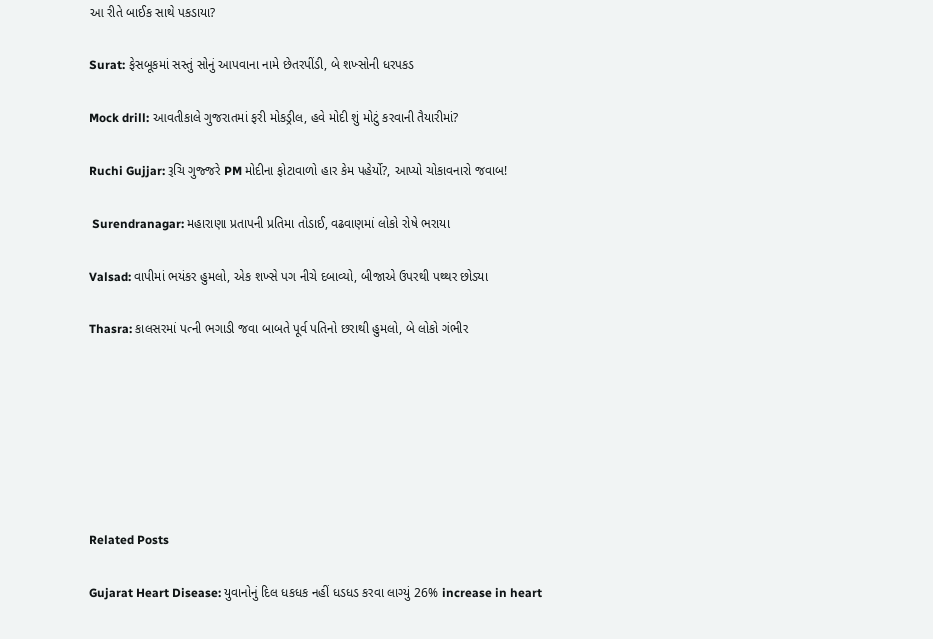આ રીતે બાઈક સાથે પકડાયા?

Surat: ફેસબૂકમાં સસ્તું સોનું આપવાના નામે છેતરપીંડી, બે શખ્સોની ધરપકડ

Mock drill: આવતીકાલે ગુજરાતમાં ફરી મોકડ્રીલ, હવે મોદી શું મોટું કરવાની તૈયારીમાં?

Ruchi Gujjar: રૂચિ ગુજ્જરે PM મોદીના ફોટાવાળો હાર કેમ પહેર્યો?, આપ્યો ચોકાવનારો જવાબ!

 Surendranagar: મહારાણા પ્રતાપની પ્રતિમા તોડાઈ, વઢવાણમાં લોકો રોષે ભરાયા

Valsad: વાપીમાં ભયંકર હુમલો, એક શખ્સે પગ નીચે દબાવ્યો, બીજાએ ઉપરથી પથ્થર છોડ્યા

Thasra: કાલસરમાં પત્ની ભગાડી જવા બાબતે પૂર્વ પતિનો છરાથી હુમલો, બે લોકો ગંભીર







Related Posts

Gujarat Heart Disease: યુવાનોનું દિલ ધકધક નહીં ધડધડ કરવા લાગ્યું 26% increase in heart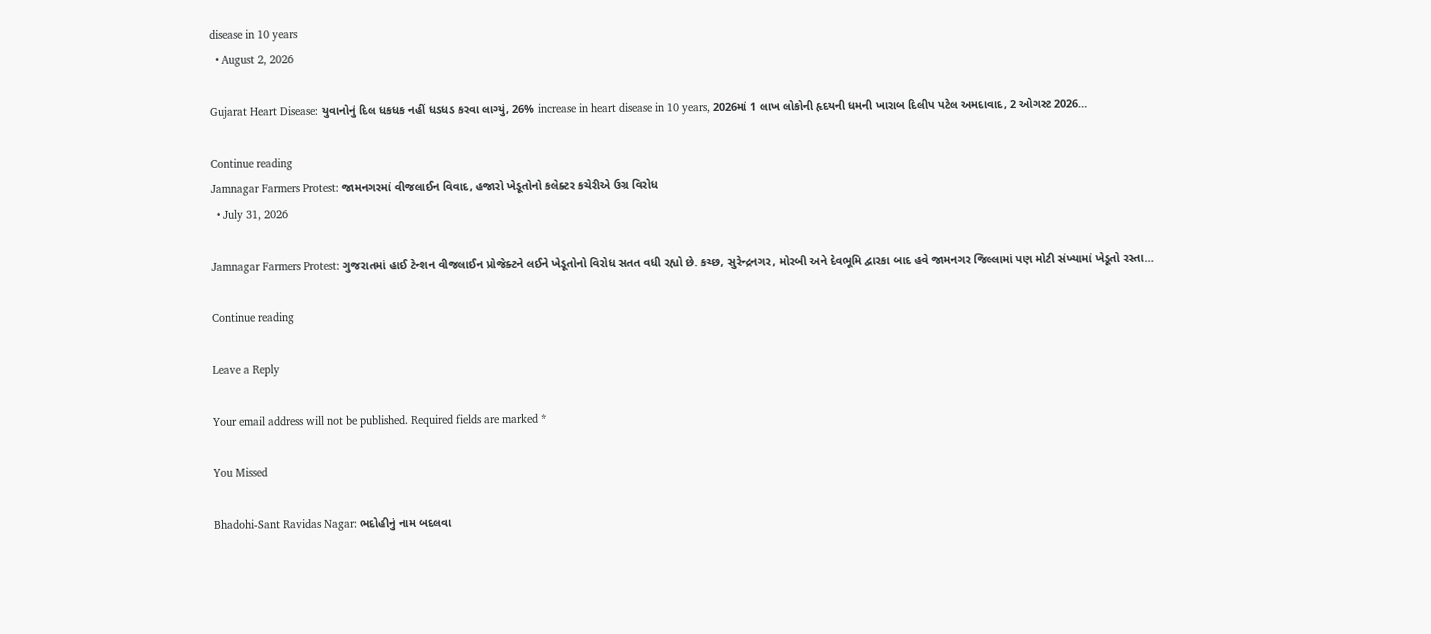disease in 10 years
  • August 2, 2026

Gujarat Heart Disease: યુવાનોનું દિલ ધકધક નહીં ધડધડ કરવા લાગ્યું, 26% increase in heart disease in 10 years, 2026માં 1 લાખ લોકોની હૃદયની ધમની ખારાબ દિલીપ પટેલ અમદાવાદ, 2 ઓગસ્ટ 2026…

Continue reading
Jamnagar Farmers Protest: જામનગરમાં વીજલાઈન વિવાદ, હજારો ખેડૂતોનો કલેક્ટર કચેરીએ ઉગ્ર વિરોધ
  • July 31, 2026

Jamnagar Farmers Protest: ગુજરાતમાં હાઈ ટેન્શન વીજલાઈન પ્રોજેક્ટને લઈને ખેડૂતોનો વિરોધ સતત વધી રહ્યો છે. કચ્છ, સુરેન્દ્રનગર, મોરબી અને દેવભૂમિ દ્વારકા બાદ હવે જામનગર જિલ્લામાં પણ મોટી સંખ્યામાં ખેડૂતો રસ્તા…

Continue reading

Leave a Reply

Your email address will not be published. Required fields are marked *

You Missed

Bhadohi-Sant Ravidas Nagar: ભદોહીનું નામ બદલવા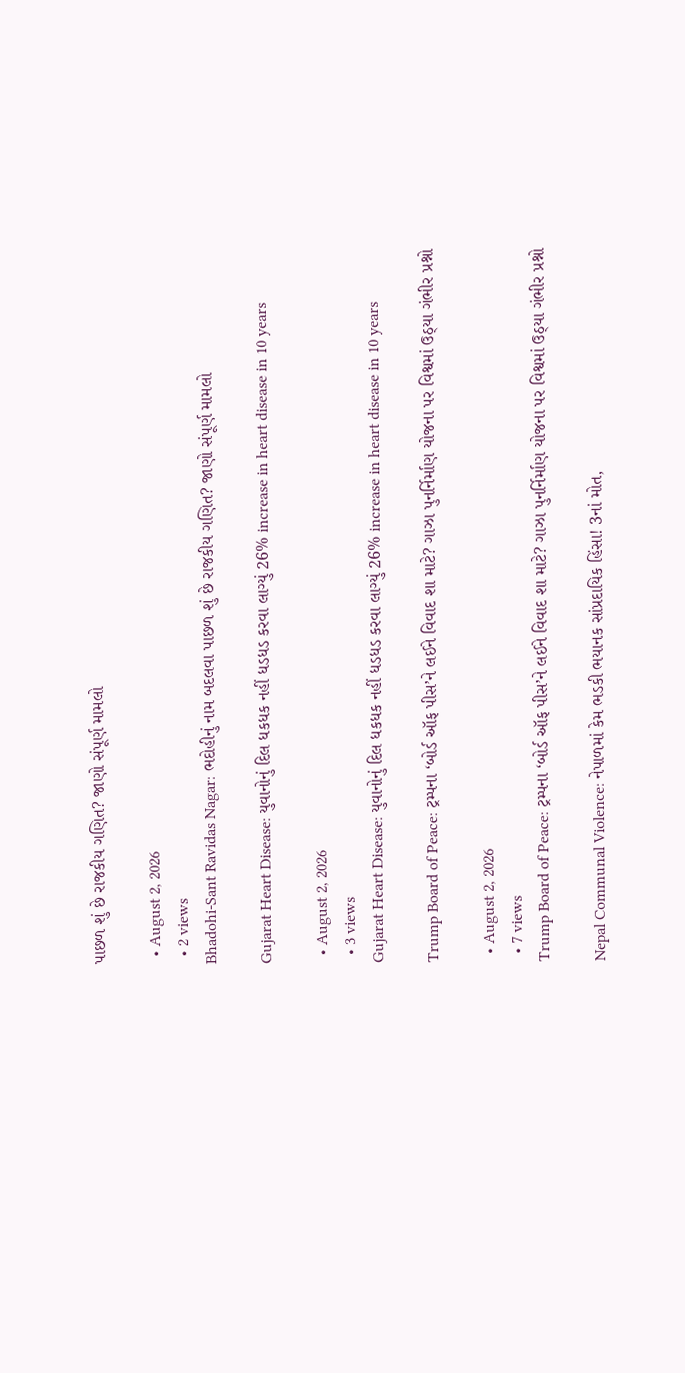પાછળ શું છે રાજકીય ગણિત? જાણો સંપૂર્ણ મામલો

  • August 2, 2026
  • 2 views
Bhadohi-Sant Ravidas Nagar: ભદોહીનું નામ બદલવા પાછળ શું છે રાજકીય ગણિત? જાણો સંપૂર્ણ મામલો

Gujarat Heart Disease: યુવાનોનું દિલ ધકધક નહીં ધડધડ કરવા લાગ્યું 26% increase in heart disease in 10 years

  • August 2, 2026
  • 3 views
Gujarat Heart Disease: યુવાનોનું દિલ ધકધક નહીં ધડધડ કરવા લાગ્યું 26% increase in heart disease in 10 years

Trump Board of Peace: ટ્રમ્પના ‘બોર્ડ ઑફ પીસ’ને લઈને વિવાદ શા માટે? ગાઝા પુનર્નિર્માણ યોજના પર વિશ્વમાં ઉઠ્યા ગંભીર પ્રશ્નો

  • August 2, 2026
  • 7 views
Trump Board of Peace: ટ્રમ્પના ‘બોર્ડ ઑફ પીસ’ને લઈને વિવાદ શા માટે? ગાઝા પુનર્નિર્માણ યોજના પર વિશ્વમાં ઉઠ્યા ગંભીર પ્રશ્નો

Nepal Communal Violence: નેપાળમાં કેમ ભડકી ભયાનક સાંપ્રદાયિક હિંસા! 3નાં મોત,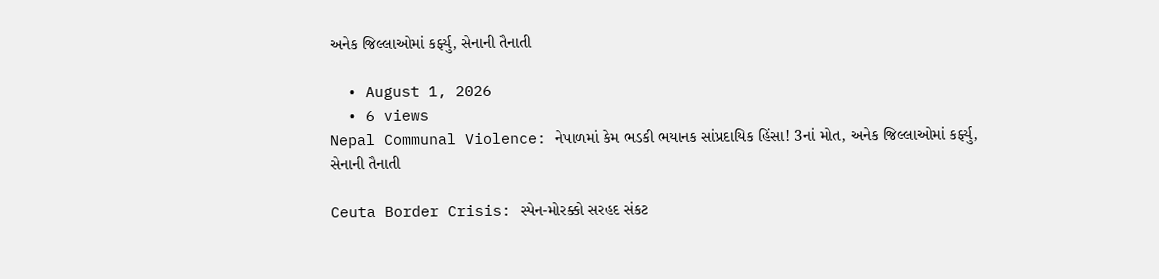અનેક જિલ્લાઓમાં કર્ફ્યુ, સેનાની તૈનાતી

  • August 1, 2026
  • 6 views
Nepal Communal Violence: નેપાળમાં કેમ ભડકી ભયાનક સાંપ્રદાયિક હિંસા! 3નાં મોત, અનેક જિલ્લાઓમાં કર્ફ્યુ, સેનાની તૈનાતી

Ceuta Border Crisis: સ્પેન-મોરક્કો સરહદ સંકટ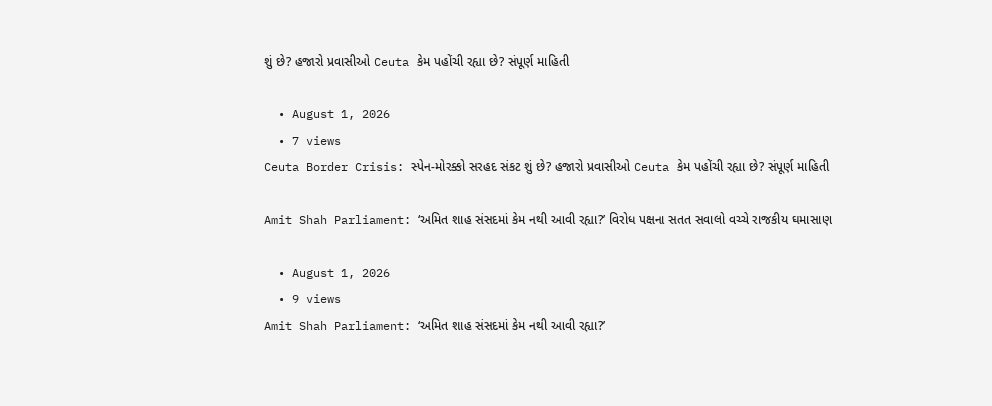શું છે? હજારો પ્રવાસીઓ Ceuta કેમ પહોંચી રહ્યા છે? સંપૂર્ણ માહિતી

  • August 1, 2026
  • 7 views
Ceuta Border Crisis: સ્પેન-મોરક્કો સરહદ સંકટ શું છે? હજારો પ્રવાસીઓ Ceuta કેમ પહોંચી રહ્યા છે? સંપૂર્ણ માહિતી

Amit Shah Parliament: ‘અમિત શાહ સંસદમાં કેમ નથી આવી રહ્યા?’ વિરોધ પક્ષના સતત સવાલો વચ્ચે રાજકીય ઘમાસાણ

  • August 1, 2026
  • 9 views
Amit Shah Parliament: ‘અમિત શાહ સંસદમાં કેમ નથી આવી રહ્યા?’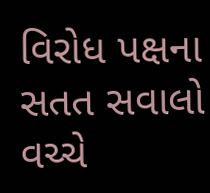વિરોધ પક્ષના સતત સવાલો વચ્ચે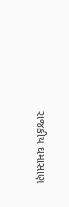રાજકીય ઘમાસાણ